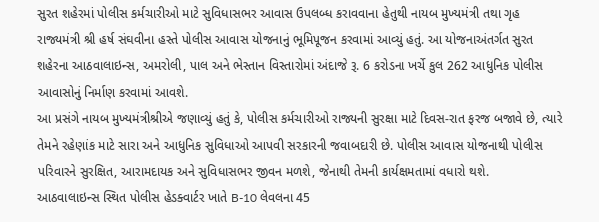સુરત શહેરમાં પોલીસ કર્મચારીઓ માટે સુવિધાસભર આવાસ ઉપલબ્ધ કરાવવાના હેતુથી નાયબ મુખ્યમંત્રી તથા ગૃહ રાજ્યમંત્રી શ્રી હર્ષ સંઘવીના હસ્તે પોલીસ આવાસ યોજનાનું ભૂમિપૂજન કરવામાં આવ્યું હતું. આ યોજનાઅંતર્ગત સુરત શહેરના આઠવાલાઇન્સ, અમરોલી, પાલ અને ભેસ્તાન વિસ્તારોમાં અંદાજે રૂ. 6 કરોડના ખર્ચે કુલ 262 આધુનિક પોલીસ આવાસોનું નિર્માણ કરવામાં આવશે.
આ પ્રસંગે નાયબ મુખ્યમંત્રીશ્રીએ જણાવ્યું હતું કે, પોલીસ કર્મચારીઓ રાજ્યની સુરક્ષા માટે દિવસ-રાત ફરજ બજાવે છે, ત્યારે તેમને રહેણાંક માટે સારા અને આધુનિક સુવિધાઓ આપવી સરકારની જવાબદારી છે. પોલીસ આવાસ યોજનાથી પોલીસ પરિવારને સુરક્ષિત, આરામદાયક અને સુવિધાસભર જીવન મળશે, જેનાથી તેમની કાર્યક્ષમતામાં વધારો થશે.
આઠવાલાઇન્સ સ્થિત પોલીસ હેડક્વાર્ટર ખાતે B-10 લેવલના 45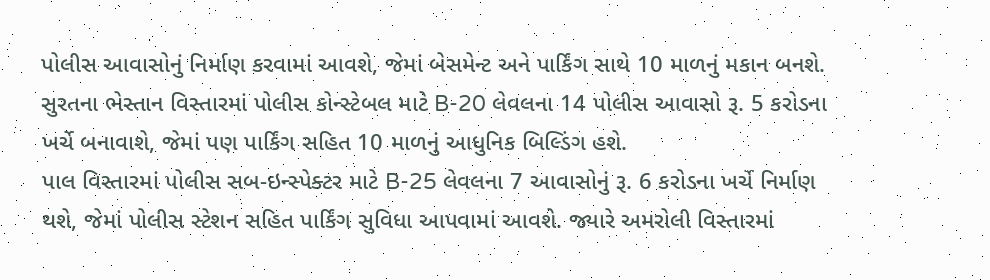પોલીસ આવાસોનું નિર્માણ કરવામાં આવશે, જેમાં બેસમેન્ટ અને પાર્કિંગ સાથે 10 માળનું મકાન બનશે. સુરતના ભેસ્તાન વિસ્તારમાં પોલીસ કોન્સ્ટેબલ માટે B-20 લેવલના 14 પોલીસ આવાસો રૂ. 5 કરોડના ખર્ચે બનાવાશે, જેમાં પણ પાર્કિંગ સહિત 10 માળનું આધુનિક બિલ્ડિંગ હશે.
પાલ વિસ્તારમાં પોલીસ સબ-ઇન્સ્પેક્ટર માટે B-25 લેવલના 7 આવાસોનું રૂ. 6 કરોડના ખર્ચે નિર્માણ થશે, જેમાં પોલીસ સ્ટેશન સહિત પાર્કિંગ સુવિધા આપવામાં આવશે. જ્યારે અમરોલી વિસ્તારમાં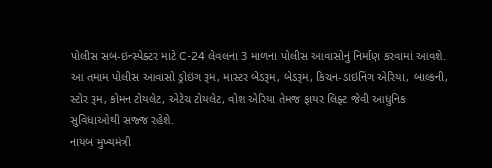પોલીસ સબ-ઇન્સ્પેક્ટર માટે C-24 લેવલના 3 માળના પોલીસ આવાસોનું નિર્માણ કરવામાં આવશે.
આ તમામ પોલીસ આવાસો ડ્રોઇંગ રૂમ, માસ્ટર બેડરૂમ, બેડરૂમ, કિચન-ડાઇનિંગ એરિયા, બાલ્કની, સ્ટોર રૂમ, કોમન ટોયલેટ, એટેચ ટોયલેટ, વોશ એરિયા તેમજ ફાયર લિફ્ટ જેવી આધુનિક સુવિધાઓથી સજ્જ રહેશે.
નાયબ મુખ્યમંત્રી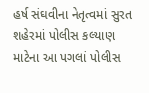હર્ષ સંઘવીના નેતૃત્વમાં સુરત શહેરમાં પોલીસ કલ્યાણ માટેના આ પગલાં પોલીસ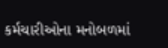કર્મચારીઓના મનોબળમાં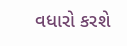વધારો કરશે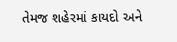તેમજ શહેરમાં કાયદો અને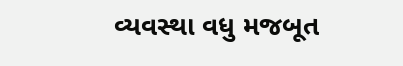વ્યવસ્થા વધુ મજબૂત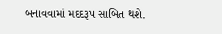બનાવવામાં મદદરૂપ સાબિત થશે.